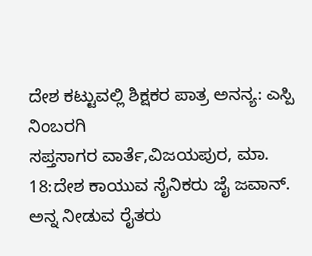ದೇಶ ಕಟ್ಟುವಲ್ಲಿ ಶಿಕ್ಷಕರ ಪಾತ್ರ ಅನನ್ಯ: ಎಸ್ಪಿ ನಿಂಬರಗಿ
ಸಪ್ತಸಾಗರ ವಾರ್ತೆ,ವಿಜಯಪುರ, ಮಾ. 18:ದೇಶ ಕಾಯುವ ಸೈನಿಕರು ಜೈ ಜವಾನ್. ಅನ್ನ ನೀಡುವ ರೈತರು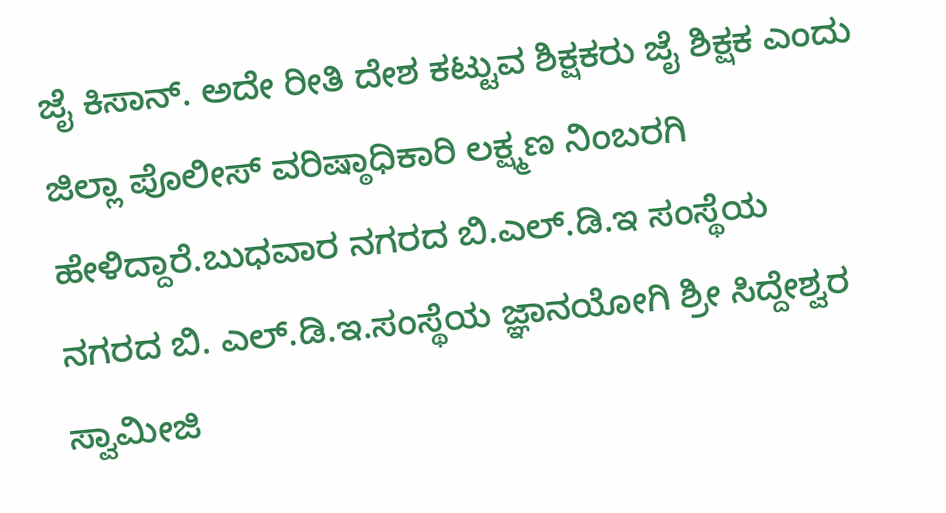ಜೈ ಕಿಸಾನ್. ಅದೇ ರೀತಿ ದೇಶ ಕಟ್ಟುವ ಶಿಕ್ಷಕರು ಜೈ ಶಿಕ್ಷಕ ಎಂದು ಜಿಲ್ಲಾ ಪೊಲೀಸ್ ವರಿಷ್ಠಾಧಿಕಾರಿ ಲಕ್ಷ್ಮಣ ನಿಂಬರಗಿ ಹೇಳಿದ್ದಾರೆ.ಬುಧವಾರ ನಗರದ ಬಿ.ಎಲ್.ಡಿ.ಇ ಸಂಸ್ಥೆಯ ನಗರದ ಬಿ. ಎಲ್.ಡಿ.ಇ.ಸಂಸ್ಥೆಯ ಜ್ಞಾನಯೋಗಿ ಶ್ರೀ ಸಿದ್ದೇಶ್ವರ ಸ್ವಾಮೀಜಿ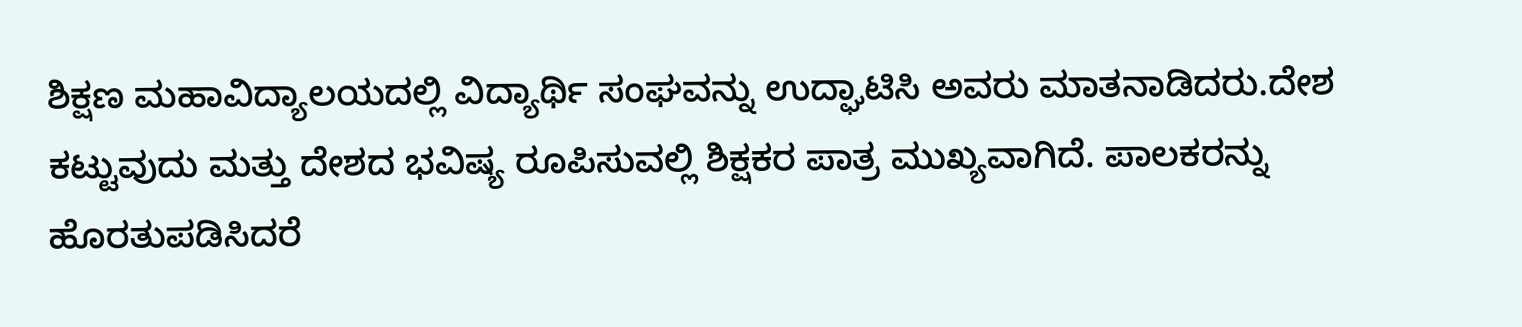ಶಿಕ್ಷಣ ಮಹಾವಿದ್ಯಾಲಯದಲ್ಲಿ ವಿದ್ಯಾರ್ಥಿ ಸಂಘವನ್ನು ಉದ್ಘಾಟಿಸಿ ಅವರು ಮಾತನಾಡಿದರು.ದೇಶ ಕಟ್ಟುವುದು ಮತ್ತು ದೇಶದ ಭವಿಷ್ಯ ರೂಪಿಸುವಲ್ಲಿ ಶಿಕ್ಷಕರ ಪಾತ್ರ ಮುಖ್ಯವಾಗಿದೆ. ಪಾಲಕರನ್ನು ಹೊರತುಪಡಿಸಿದರೆ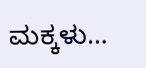ಮಕ್ಕಳು…